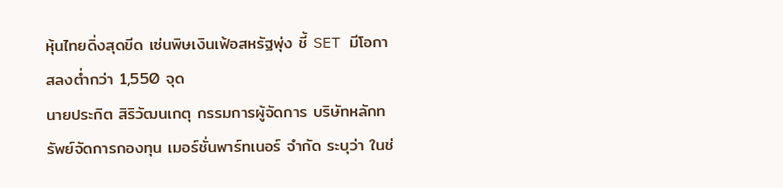หุ้นไทยดิ่งสุดขีด เซ่นพิษเงินเฟ้อสหรัฐพุ่ง ชี้ SET มีโอกาสลงต่ำกว่า 1,550 จุด
นายประกิต สิริวัฒนเกตุ กรรมการผู้จัดการ บริษัทหลักทรัพย์จัดการกองทุน เมอร์ชั่นพาร์ทเนอร์ จำกัด ระบุว่า ในช่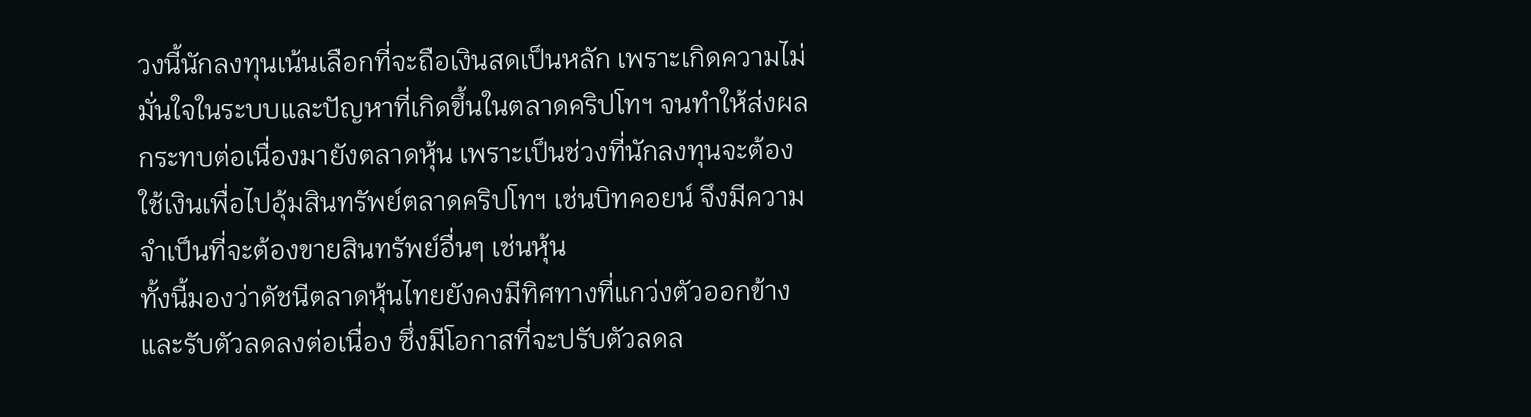วงนี้นักลงทุนเน้นเลือกที่จะถือเงินสดเป็นหลัก เพราะเกิดความไม่มั่นใจในระบบและปัญหาที่เกิดขึ้นในตลาดคริปโทฯ จนทำให้ส่งผลกระทบต่อเนื่องมายังตลาดหุ้น เพราะเป็นช่วงที่นักลงทุนจะต้องใช้เงินเพื่อไปอุ้มสินทรัพย์ตลาดคริปโทฯ เช่นบิทคอยน์ จึงมีความจำเป็นที่จะต้องขายสินทรัพย์อื่นๆ เช่นหุ้น
ทั้งนี้มองว่าดัชนีตลาดหุ้นไทยยังคงมีทิศทางที่แกว่งตัวออกข้างและรับตัวลดลงต่อเนื่อง ซึ่งมีโอกาสที่จะปรับตัวลดล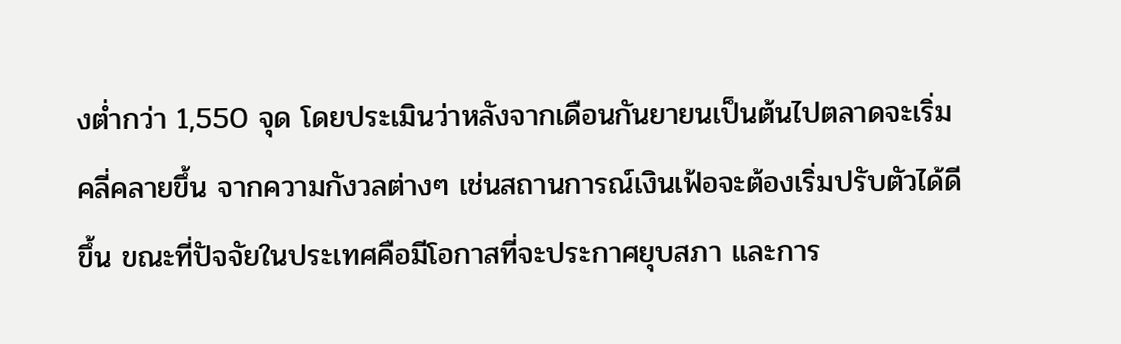งต่ำกว่า 1,550 จุด โดยประเมินว่าหลังจากเดือนกันยายนเป็นต้นไปตลาดจะเริ่มคลี่คลายขึ้น จากความกังวลต่างๆ เช่นสถานการณ์เงินเฟ้อจะต้องเริ่มปรับตัวได้ดีขึ้น ขณะที่ปัจจัยในประเทศคือมีโอกาสที่จะประกาศยุบสภา และการ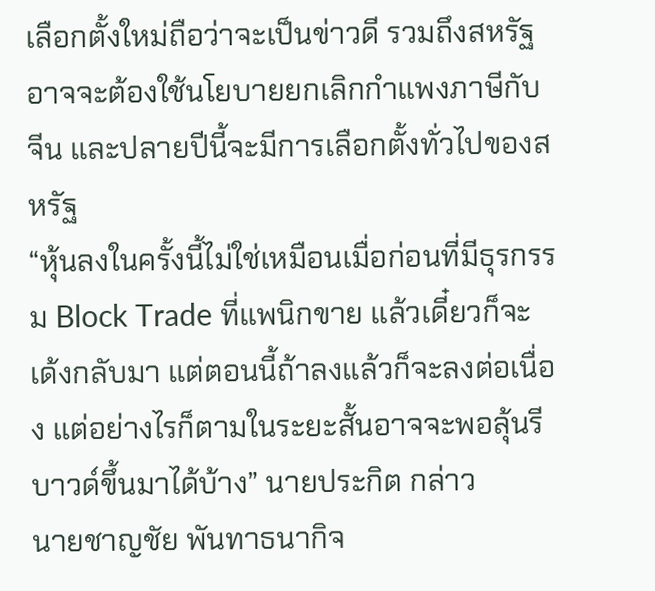เลือกตั้งใหม่ถือว่าจะเป็นข่าวดี รวมถึงสหรัฐอาจจะต้องใช้นโยบายยกเลิกกำแพงภาษีกับจีน และปลายปีนี้จะมีการเลือกตั้งทั่วไปของสหรัฐ
“หุ้นลงในครั้งนี้ไม่ใช่เหมือนเมื่อก่อนที่มีธุรกรรม Block Trade ที่แพนิกขาย แล้วเดี๋ยวก็จะเด้งกลับมา แต่ตอนนี้ถ้าลงแล้วก็จะลงต่อเนื่อง แต่อย่างไรก็ตามในระยะสั้นอาจจะพอลุ้นรีบาวด์ขึ้นมาได้บ้าง” นายประกิต กล่าว
นายชาญชัย พันทาธนากิจ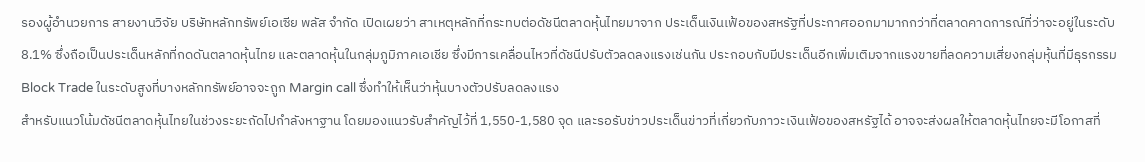รองผู้อำนวยการ สายงานวิจัย บริษัทหลักทรัพย์เอเซีย พลัส จำกัด เปิดเผยว่า สาเหตุหลักที่กระทบต่อดัชนีตลาดหุ้นไทยมาจาก ประเด็นเงินเฟ้อของสหรัฐที่ประกาศออกมามากกว่าที่ตลาดคาดการณ์ที่ว่าจะอยู่ในระดับ 8.1% ซึ่งถือเป็นประเด็นหลักที่กดดันตลาดหุ้นไทย และตลาดหุ้นในกลุ่มภูมิภาคเอเชีย ซึ่งมีการเคลื่อนไหวที่ดัชนีปรับตัวลดลงแรงเช่นกัน ประกอบกับมีประเด็นอีกเพิ่มเติมจากแรงขายที่ลดความเสี่ยงกลุ่มหุ้นที่มีธุรกรรม Block Trade ในระดับสูงที่บางหลักทรัพย์อาจจะถูก Margin call ซึ่งทำให้เห็นว่าหุ้นบางตัวปรับลดลงแรง
สำหรับแนวโน้มดัชนีตลาดหุ้นไทยในช่วงระยะถัดไปกำลังหาฐาน โดยมองแนวรับสำคัญไว้ที่ 1,550-1,580 จุด และรอรับข่าวประเด็นข่าวที่เกี่ยวกับภาวะเงินเฟ้อของสหรัฐได้ อาจจะส่งผลให้ตลาดหุ้นไทยจะมีโอกาสที่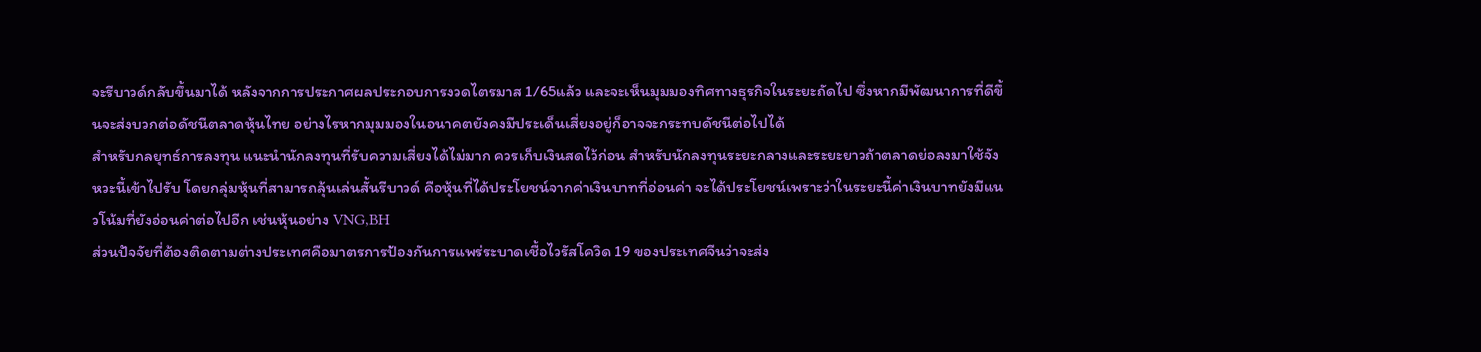จะรีบาวด์กลับขึ้นมาได้ หลังจากการประกาศผลประกอบการงวดไตรมาส 1/65แล้ว และจะเห็นมุมมองทิศทางธุรกิจในระยะถัดไป ซึ่งหากมีพัฒนาการที่ดีขึ้นจะส่งบวกต่อดัชนีตลาดหุ้นไทย อย่างไรหากมุมมองในอนาคตยังคงมีประเด็นเสี่ยงอยู่ก็อาจจะกระทบดัชนีต่อไปได้
สำหรับกลยุทธ์การลงทุน แนะนำนักลงทุนที่รับความเสี่ยงได้ไม่มาก ควรเก็บเงินสดไว้ก่อน สำหรับนักลงทุนระยะกลางและระยะยาวถ้าตลาดย่อลงมาใช้จังหวะนี้เข้าไปรับ โดยกลุ่มหุ้นที่สามารถลุ้นเล่นสั้นรีบาวด์ คือหุ้นที่ได้ประโยชน์จากค่าเงินบาทที่อ่อนค่า จะได้ประโยชน์เพราะว่าในระยะนี้ค่าเงินบาทยังมีแนวโน้มที่ยังอ่อนค่าต่อไปอีก เช่นหุ้นอย่าง VNG,BH
ส่วนปัจจัยที่ต้องติดตามต่างประเทศคือมาตรการป้องกันการแพร่ระบาดเชื้อไวรัสโควิด 19 ของประเทศจีนว่าจะส่ง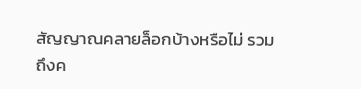สัญญาณคลายล็อกบ้างหรือไม่ รวมถึงค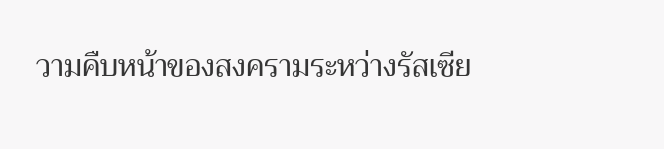วามคืบหน้าของสงครามระหว่างรัสเซีย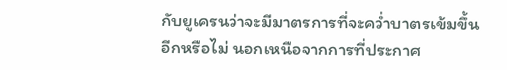กับยูเครนว่าจะมีมาตรการที่จะคว่ำบาตรเข้มขึ้นอีกหรือไม่ นอกเหนือจากการที่ประกาศ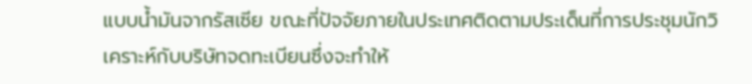แบบน้ำมันจากรัสเซีย ขณะที่ปัจจัยภายในประเทศติดตามประเด็นที่การประชุมนักวิเคราะห์กับบริษัทจดทะเบียนซึ่งจะทำให้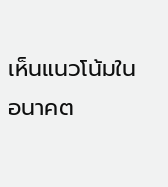เห็นแนวโน้มในอนาคต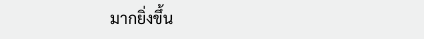มากยิ่งขึ้น